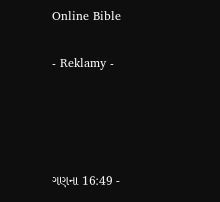Online Bible

- Reklamy -




ગણના 16:49 -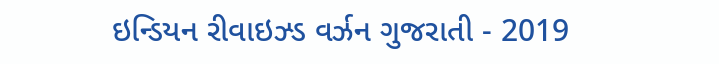ઇન્ડિયન રીવાઇઝ્ડ વર્ઝન ગુજરાતી - 2019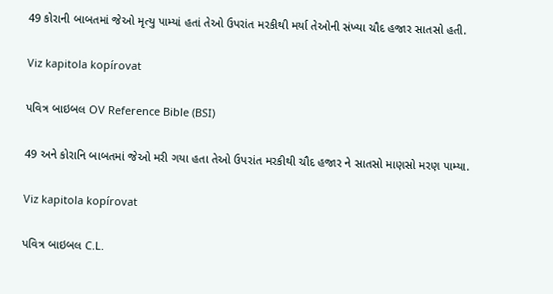49 કોરાની બાબતમાં જેઓ મૃત્યુ પામ્યાં હતાં તેઓ ઉપરાંત મરકીથી મર્યા તેઓની સંખ્યા ચૌદ હજાર સાતસો હતી.

Viz kapitola kopírovat

પવિત્ર બાઇબલ OV Reference Bible (BSI)

49 અને કોરાનિ બાબતમાં જેઓ મરી ગયા હતા તેઓ ઉપરાંત મરકીથી ચૌદ હજાર ને સાતસો માણસો મરણ પામ્યા.

Viz kapitola kopírovat

પવિત્ર બાઇબલ C.L.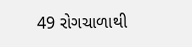49 રોગચાળાથી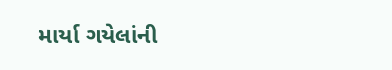માર્યા ગયેલાંની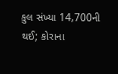કુલ સંખ્યા 14,700ની થઈ; કોરાના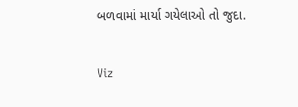બળવામાં માર્યા ગયેલાઓ તો જુદા.

Viz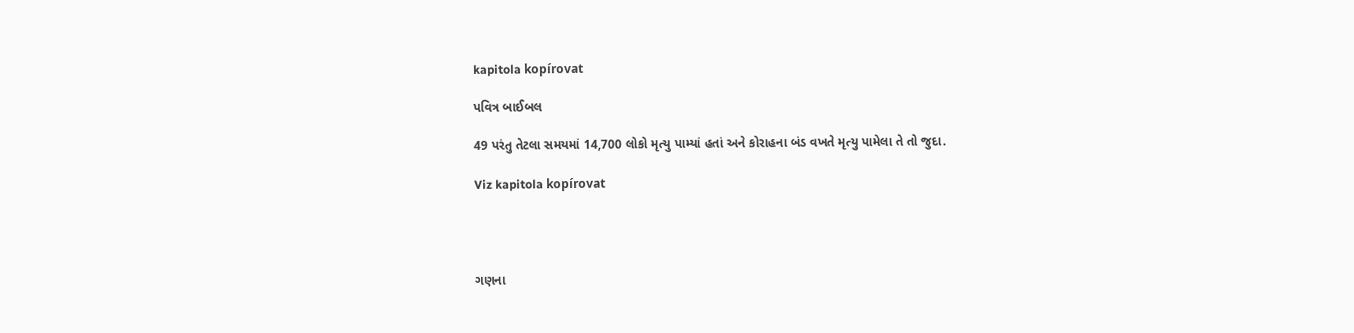kapitola kopírovat

પવિત્ર બાઈબલ

49 પરંતુ તેટલા સમયમાં 14,700 લોકો મૃત્યુ પામ્યાં હતાં અને કોરાહના બંડ વખતે મૃત્યુ પામેલા તે તો જુદા.

Viz kapitola kopírovat




ગણના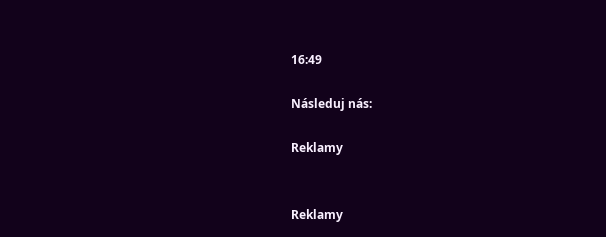16:49

Následuj nás:

Reklamy


Reklamy